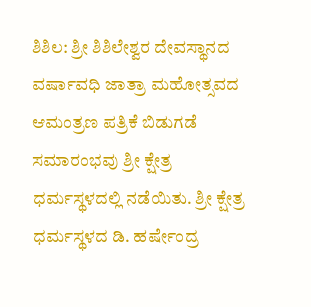ಶಿಶಿಲ: ಶ್ರೀ ಶಿಶಿಲೇಶ್ವರ ದೇವಸ್ಥಾನದ ವರ್ಷಾವಧಿ ಜಾತ್ರಾ ಮಹೋತ್ಸವದ ಆಮಂತ್ರಣ ಪತ್ರಿಕೆ ಬಿಡುಗಡೆ ಸಮಾರಂಭವು ಶ್ರೀ ಕ್ಷೇತ್ರ ಧರ್ಮಸ್ಥಳದಲ್ಲಿ ನಡೆಯಿತು. ಶ್ರೀ ಕ್ಷೇತ್ರ ಧರ್ಮಸ್ಥಳದ ಡಿ. ಹರ್ಷೇಂದ್ರ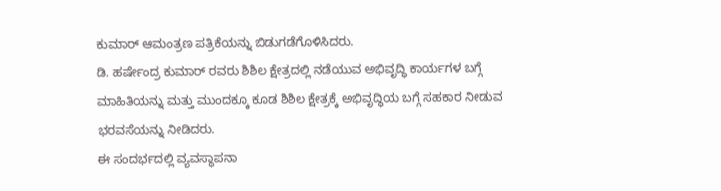ಕುಮಾರ್ ಆಮಂತ್ರಣ ಪತ್ರಿಕೆಯನ್ನು ಬಿಡುಗಡೆಗೊಳಿಸಿದರು.
ಡಿ. ಹರ್ಷೇಂದ್ರ ಕುಮಾರ್ ರವರು ಶಿಶಿಲ ಕ್ಷೇತ್ರದಲ್ಲಿ ನಡೆಯುವ ಅಭಿವೃದ್ಧಿ ಕಾರ್ಯಗಳ ಬಗ್ಗೆ ಮಾಹಿತಿಯನ್ನು ಮತ್ತು ಮುಂದಕ್ಕೂ ಕೂಡ ಶಿಶಿಲ ಕ್ಷೇತ್ರಕ್ಕೆ ಅಭಿವೃದ್ಧಿಯ ಬಗ್ಗೆ ಸಹಕಾರ ನೀಡುವ ಭರವಸೆಯನ್ನು ನೀಡಿದರು.
ಈ ಸಂದರ್ಭದಲ್ಲಿ ವ್ಯವಸ್ಥಾಪನಾ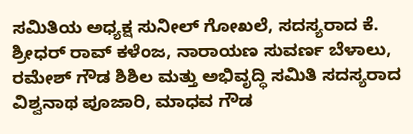ಸಮಿತಿಯ ಅಧ್ಯಕ್ಷ ಸುನೀಲ್ ಗೋಖಲೆ, ಸದಸ್ಯರಾದ ಕೆ. ಶ್ರೀಧರ್ ರಾವ್ ಕಳೆಂಜ, ನಾರಾಯಣ ಸುವರ್ಣ ಬೆಳಾಲು, ರಮೇಶ್ ಗೌಡ ಶಿಶಿಲ ಮತ್ತು ಅಭಿವೃದ್ಧಿ ಸಮಿತಿ ಸದಸ್ಯರಾದ ವಿಶ್ವನಾಥ ಪೂಜಾರಿ, ಮಾಧವ ಗೌಡ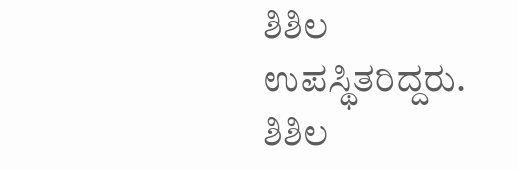ಶಿಶಿಲ ಉಪಸ್ಥಿತರಿದ್ದರು.
ಶಿಶಿಲ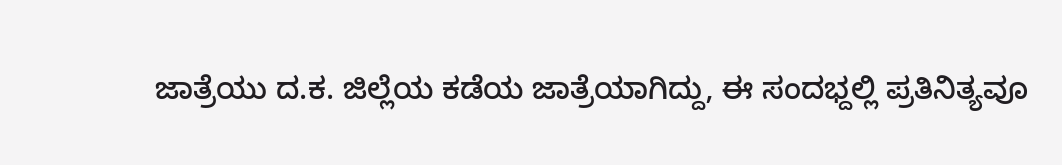ಜಾತ್ರೆಯು ದ.ಕ. ಜಿಲ್ಲೆಯ ಕಡೆಯ ಜಾತ್ರೆಯಾಗಿದ್ದು, ಈ ಸಂದಭ್ದಲ್ಲಿ ಪ್ರತಿನಿತ್ಯವೂ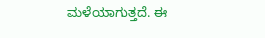ಮಳೆಯಾಗುತ್ತದೆ. ಈ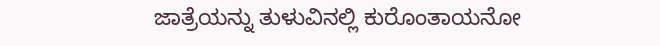ಜಾತ್ರೆಯನ್ನು ತುಳುವಿನಲ್ಲಿ ಕುರೊಂತಾಯನೋ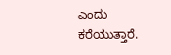ಎಂದು ಕರೆಯುತ್ತಾರೆ.